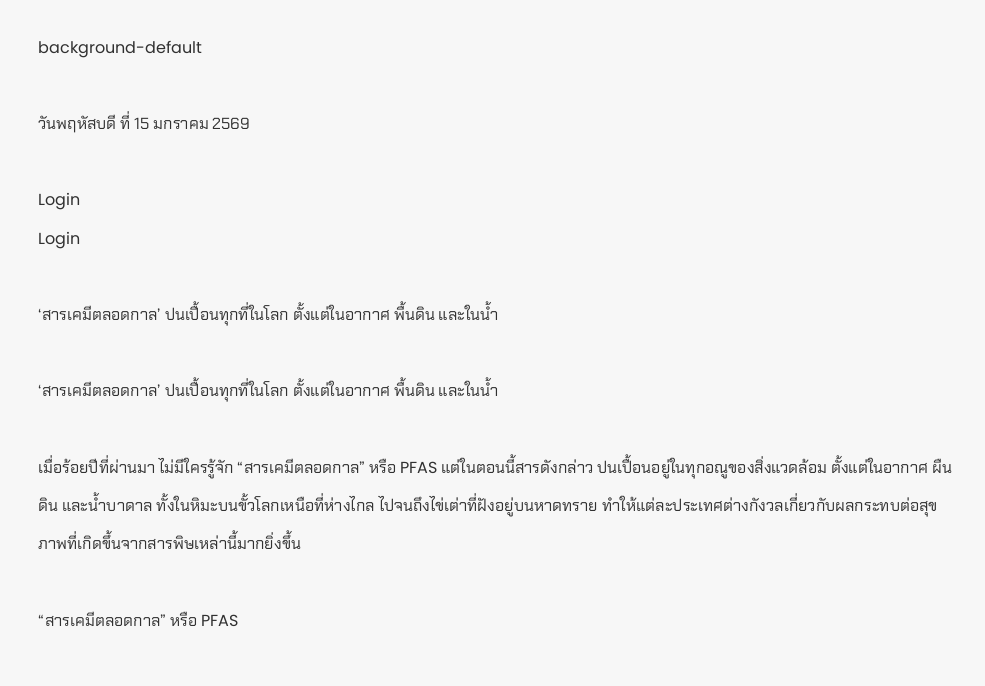background-default

วันพฤหัสบดี ที่ 15 มกราคม 2569

Login
Login

‘สารเคมีตลอดกาล’ ปนเปื้อนทุกที่ในโลก ตั้งแต่ในอากาศ พื้นดิน และในน้ำ

‘สารเคมีตลอดกาล’ ปนเปื้อนทุกที่ในโลก ตั้งแต่ในอากาศ พื้นดิน และในน้ำ

เมื่อร้อยปีที่ผ่านมา ไม่มีใครรู้จัก “สารเคมีตลอดกาล” หรือ PFAS แต่ในตอนนี้สารดังกล่าว ปนเปื้อนอยู่ในทุกอณูของสิ่งแวดล้อม ตั้งแต่ในอากาศ ผืนดิน และน้ำบาดาล ทั้งในหิมะบนขั้วโลกเหนือที่ห่างไกล ไปจนถึงไข่เต่าที่ฝังอยู่บนหาดทราย ทำให้แต่ละประเทศต่างกังวลเกี่ยวกับผลกระทบต่อสุขภาพที่เกิดขึ้นจากสารพิษเหล่านี้มากยิ่งขึ้น

“สารเคมีตลอดกาล” หรือ PFAS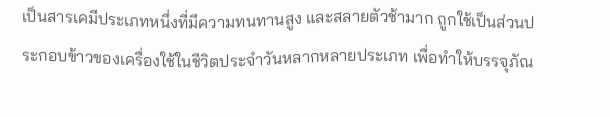เป็นสารเคมีประเภทหนึ่งที่มีความทนทานสูง และสลายตัวช้ามาก ถูกใช้เป็นส่วนประกอบข้าวของเครื่องใช้ในชีวิตประจำวันหลากหลายประเภท เพื่อทำให้บรรจุภัณ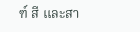ฑ์ สี และสา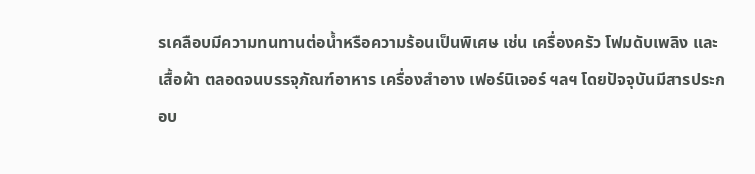รเคลือบมีความทนทานต่อน้ำหรือความร้อนเป็นพิเศษ เช่น เครื่องครัว โฟมดับเพลิง และเสื้อผ้า ตลอดจนบรรจุภัณฑ์อาหาร เครื่องสำอาง เฟอร์นิเจอร์ ฯลฯ โดยปัจจุบันมีสารประกอบ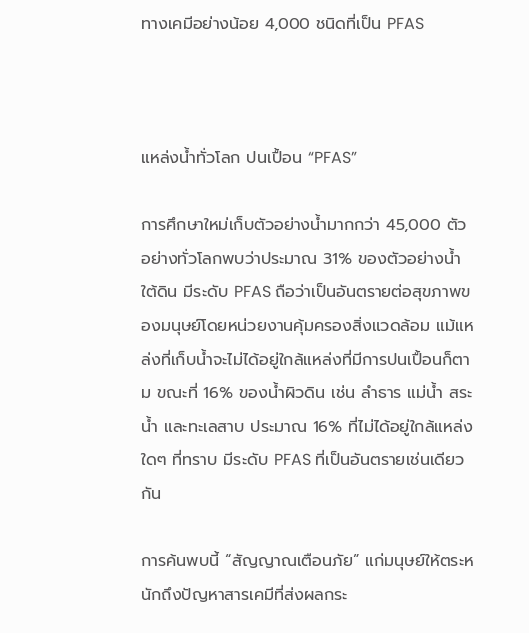ทางเคมีอย่างน้อย 4,000 ชนิดที่เป็น PFAS



แหล่งน้ำทั่วโลก ปนเปื้อน “PFAS”

การศึกษาใหม่เก็บตัวอย่างน้ำมากกว่า 45,000 ตัวอย่างทั่วโลกพบว่าประมาณ 31% ของตัวอย่างน้ำใต้ดิน มีระดับ PFAS ถือว่าเป็นอันตรายต่อสุขภาพของมนุษย์โดยหน่วยงานคุ้มครองสิ่งแวดล้อม แม้แหล่งที่เก็บน้ำจะไม่ได้อยู่ใกล้แหล่งที่มีการปนเปื้อนก็ตาม ขณะที่ 16% ของน้ำผิวดิน เช่น ลำธาร แม่น้ำ สระน้ำ และทะเลสาบ ประมาณ 16% ที่ไม่ได้อยู่ใกล้แหล่งใดๆ ที่ทราบ มีระดับ PFAS ที่เป็นอันตรายเช่นเดียวกัน

การค้นพบนี้ “สัญญาณเตือนภัย” แก่มนุษย์ให้ตระหนักถึงปัญหาสารเคมีที่ส่งผลกระ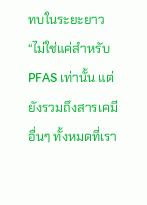ทบในระยะยาว “ไม่ใช่แค่สำหรับ PFAS เท่านั้น แต่ยังรวมถึงสารเคมีอื่นๆ ทั้งหมดที่เรา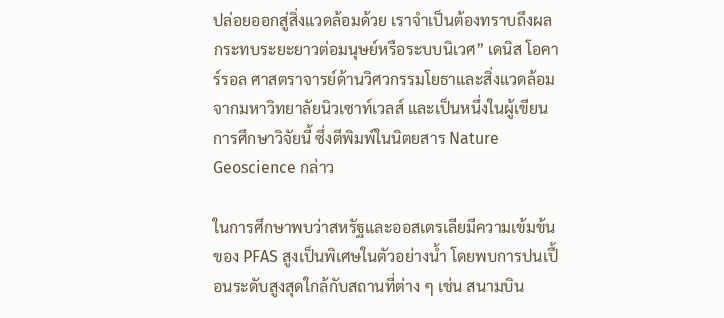ปล่อยออกสู่สิ่งแวดล้อมด้วย เราจำเป็นต้องทราบถึงผลกระทบระยะยาวต่อมนุษย์หรือระบบนิเวศ” เดนิส โอคาร์รอล ศาสตราจารย์ด้านวิศวกรรมโยธาและสิ่งแวดล้อมจากมหาวิทยาลัยนิวเซาท์เวลส์ และเป็นหนึ่งในผู้เขียนการศึกษาวิจัยนี้ ซึ่งตีพิมพ์ในนิตยสาร Nature Geoscience กล่าว

ในการศึกษาพบว่าสหรัฐและออสเตรเลียมีความเข้มข้นของ PFAS สูงเป็นพิเศษในตัวอย่างน้ำ โดยพบการปนเปื้อนระดับสูงสุดใกล้กับสถานที่ต่าง ๆ เช่น สนามบิน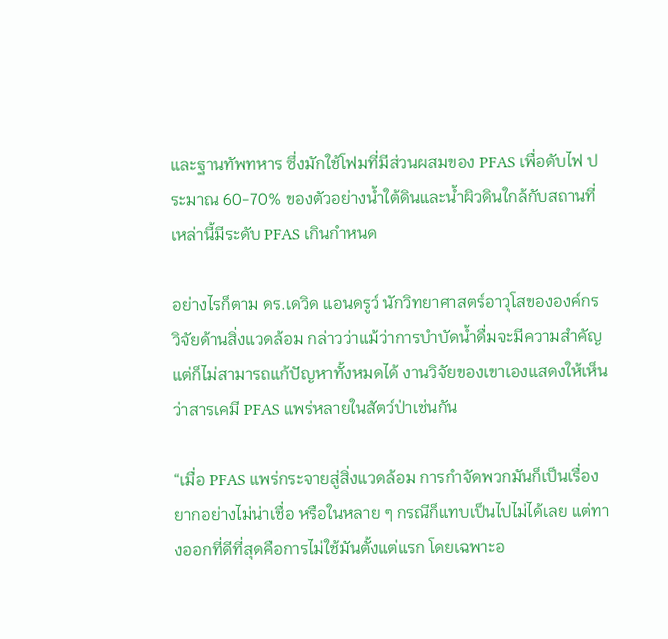และฐานทัพทหาร ซึ่งมักใช้โฟมที่มีส่วนผสมของ PFAS เพื่อดับไฟ ประมาณ 60-70% ของตัวอย่างน้ำใต้ดินและน้ำผิวดินใกล้กับสถานที่เหล่านี้มีระดับ PFAS เกินกำหนด

อย่างไรก็ตาม ดร.เดวิด แอนดรูว์ นักวิทยาศาสตร์อาวุโสขององค์กรวิจัยด้านสิ่งแวดล้อม กล่าวว่าแม้ว่าการบำบัดน้ำดื่มจะมีความสำคัญ แต่ก็ไม่สามารถแก้ปัญหาทั้งหมดได้ งานวิจัยของเขาเองแสดงให้เห็นว่าสารเคมี PFAS แพร่หลายในสัตว์ป่าเช่นกัน

“เมื่อ PFAS แพร่กระจายสู่สิ่งแวดล้อม การกำจัดพวกมันก็เป็นเรื่องยากอย่างไม่น่าเชื่อ หรือในหลาย ๆ กรณีก็แทบเป็นไปไม่ได้เลย แต่ทางออกที่ดีที่สุดคือการไม่ใช้มันตั้งแต่แรก โดยเฉพาะอ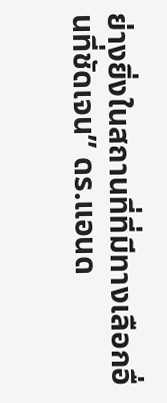ย่างยิ่งในสถานที่ที่มีทางเลือกอื่นที่ชัดเจน” ดร.แอนด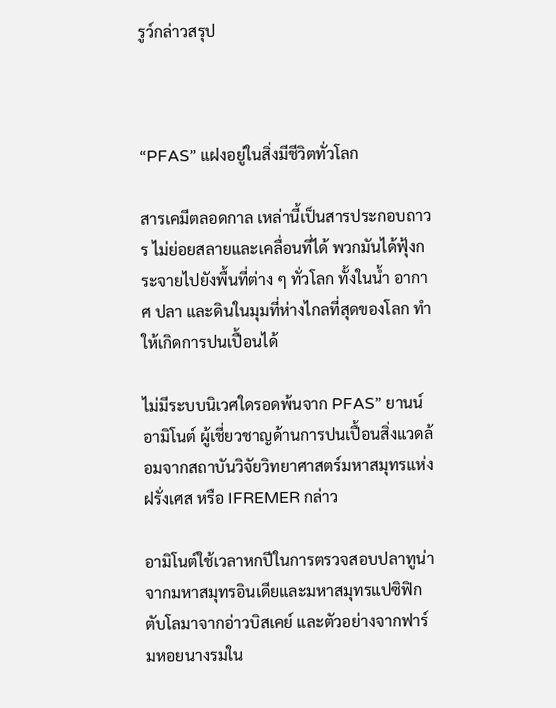รูว์กล่าวสรุป



“PFAS” แฝงอยู่ในสิ่งมีชีวิตทั่วโลก

สารเคมีตลอดกาล เหล่านี้เป็นสารประกอบถาวร ไม่ย่อยสลายและเคลื่อนที่ได้ พวกมันได้ฟุ้งกระจายไปยังพื้นที่ต่าง ๆ ทั่วโลก ทั้งในน้ำ อากาศ ปลา และดินในมุมที่ห่างไกลที่สุดของโลก ทำให้เกิดการปนเปื้อนได้

ไม่มีระบบนิเวศใดรอดพ้นจาก PFAS” ยานน์ อามิโนต์ ผู้เชี่ยวชาญด้านการปนเปื้อนสิ่งแวดล้อมจากสถาบันวิจัยวิทยาศาสตร์มหาสมุทรแห่งฝรั่งเศส หรือ IFREMER กล่าว

อามิโนต์ใช้เวลาหกปีในการตรวจสอบปลาทูน่าจากมหาสมุทรอินเดียและมหาสมุทรแปซิฟิก ตับโลมาจากอ่าวบิสเคย์ และตัวอย่างจากฟาร์มหอยนางรมใน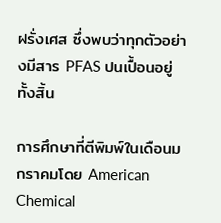ฝรั่งเศส ซึ่งพบว่าทุกตัวอย่างมีสาร PFAS ปนเปื้อนอยู่ทั้งสิ้น

การศึกษาที่ตีพิมพ์ในเดือนมกราคมโดย American Chemical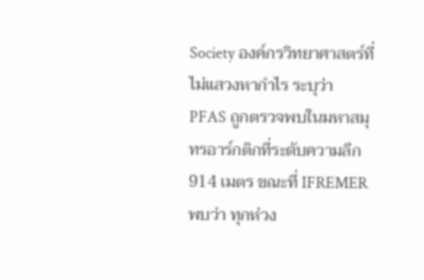Society องค์กรวิทยาศาสตร์ที่ไม่แสวงหากำไร ระบุว่า PFAS ถูกตรวจพบในมหาสมุทรอาร์กติกที่ระดับความลึก 914 เมตร ขณะที่ IFREMER พบว่า ทุกห่วง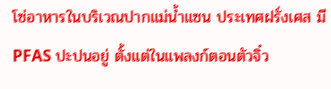โซ่อาหารในบริเวณปากแม่น้ำแซน ประเทศฝรั่งเศส มี PFAS ปะปนอยู่ ตั้งแต่ในแพลงก์ตอนตัวจิ๋ว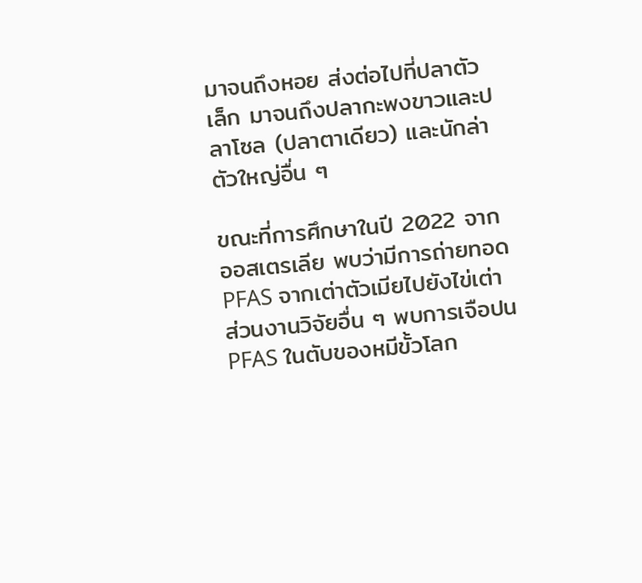มาจนถึงหอย ส่งต่อไปที่ปลาตัวเล็ก มาจนถึงปลากะพงขาวและปลาโซล (ปลาตาเดียว) และนักล่าตัวใหญ่อื่น ๆ

ขณะที่การศึกษาในปี 2022 จากออสเตรเลีย พบว่ามีการถ่ายทอด PFAS จากเต่าตัวเมียไปยังไข่เต่า ส่วนงานวิจัยอื่น ๆ พบการเจือปน PFAS ในตับของหมีขั้วโลก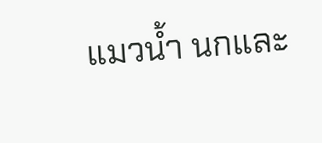แมวน้ำ นกและ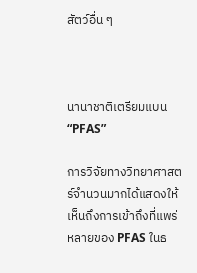สัตว์อื่น ๆ



นานาชาติเตรียมแบน “PFAS”

การวิจัยทางวิทยาศาสตร์จำนวนมากได้แสดงให้เห็นถึงการเข้าถึงที่แพร่หลายของ PFAS ในธ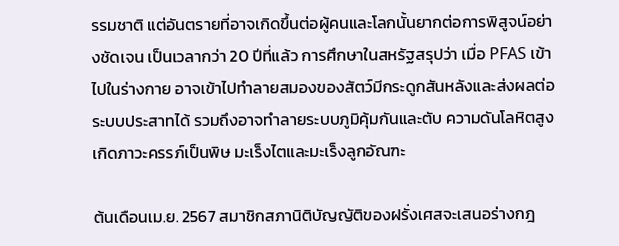รรมชาติ แต่อันตรายที่อาจเกิดขึ้นต่อผู้คนและโลกนั้นยากต่อการพิสูจน์อย่างชัดเจน เป็นเวลากว่า 20 ปีที่แล้ว การศึกษาในสหรัฐสรุปว่า เมื่อ PFAS เข้าไปในร่างกาย อาจเข้าไปทำลายสมองของสัตว์มีกระดูกสันหลังและส่งผลต่อระบบประสาทได้ รวมถึงอาจทำลายระบบภูมิคุ้มกันและตับ ความดันโลหิตสูง เกิดภาวะครรภ์เป็นพิษ มะเร็งไตและมะเร็งลูกอัณฑะ

ต้นเดือนเม.ย. 2567 สมาชิกสภานิติบัญญัติของฝรั่งเศสจะเสนอร่างกฎ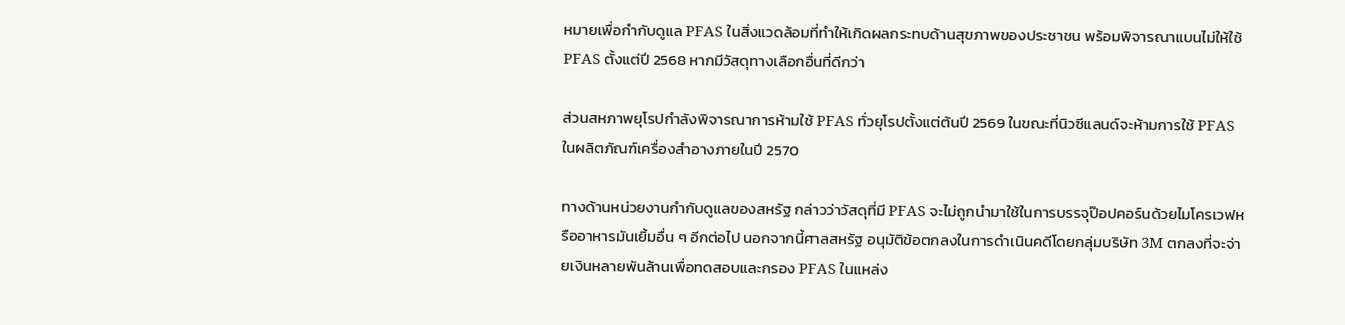หมายเพื่อกำกับดูแล PFAS ในสิ่งแวดล้อมที่ทำให้เกิดผลกระทบด้านสุขภาพของประชาชน พร้อมพิจารณาแบนไม่ให้ใช้ PFAS ตั้งแต่ปี 2568 หากมีวัสดุทางเลือกอื่นที่ดีกว่า

ส่วนสหภาพยุโรปกำลังพิจารณาการห้ามใช้ PFAS ทั่วยุโรปตั้งแต่ต้นปี 2569 ในขณะที่นิวซีแลนด์จะห้ามการใช้ PFAS ในผลิตภัณฑ์เครื่องสำอางภายในปี 2570

ทางด้านหน่วยงานกำกับดูแลของสหรัฐ กล่าวว่าวัสดุที่มี PFAS จะไม่ถูกนำมาใช้ในการบรรจุป๊อปคอร์นด้วยไมโครเวฟหรืออาหารมันเยิ้มอื่น ๆ อีกต่อไป นอกจากนี้ศาลสหรัฐ อนุมัติข้อตกลงในการดำเนินคดีโดยกลุ่มบริษัท 3M ตกลงที่จะจ่ายเงินหลายพันล้านเพื่อทดสอบและกรอง PFAS ในแหล่ง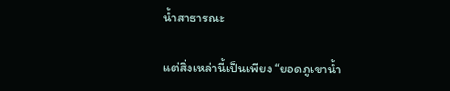น้ำสาธารณะ

แต่สิ่งเหล่านี้เป็นเพียง “ยอดภูเขาน้ำ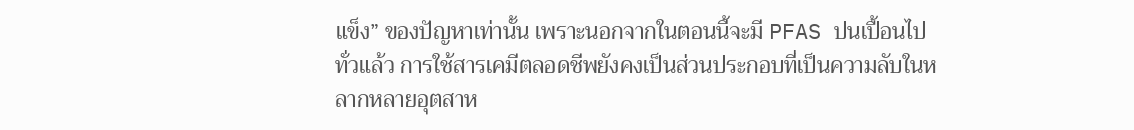แข็ง” ของปัญหาเท่านั้น เพราะนอกจากในตอนนี้จะมี PFAS ปนเปื้อนไปทั่วแล้ว การใช้สารเคมีตลอดชีพยังคงเป็นส่วนประกอบที่เป็นความลับในหลากหลายอุตสาห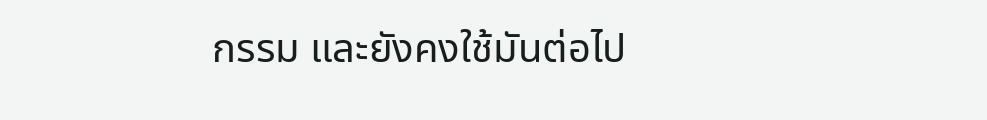กรรม และยังคงใช้มันต่อไป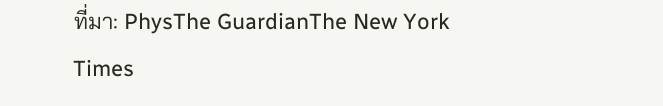ที่มา: PhysThe GuardianThe New York Times